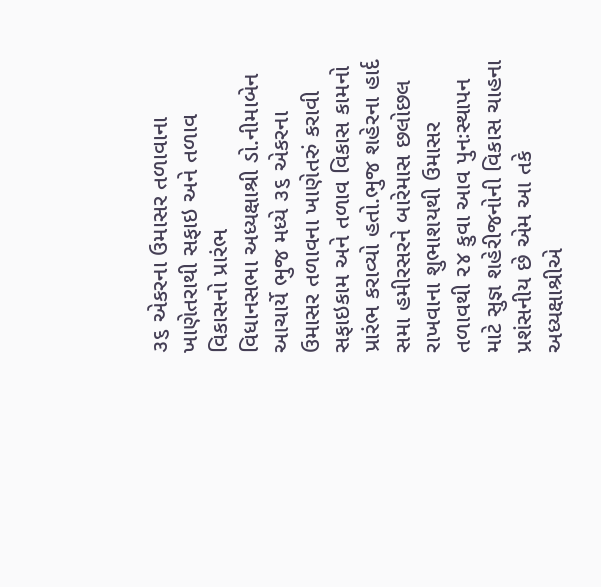૩૬ એકરના ઉમાસર તળાવાના ખાણેતરાથી સફાઇ અને તળાવ વિકાસનો પ્રારંભ
વિધાનસભા અધ્યક્ષાશ્રી ડો.નીમાબેન આચાર્યે ભુજ મધ્યે ૩૬ એકરના ઉમાસર તળાવના ખાણેતરું કરાવી સફાઇકામ અને તળાવ વિકાસ કામનો પ્રારંભ કરાવ્યો હતો.ભુજ શહેરના હાર્દ સમા હમીરસરને બારેમાસ છલોછલ રાખવાના શુભાશયથી ઉમાસર તળાવથી ૨૪ કુવા આવ પુનઃસ્થાપન માટે સુજ્ઞ શહેરીજનોની વિકાસ ચાહના પ્રશંસનીય છે એમ આ તકે અધ્યક્ષાશ્રીએ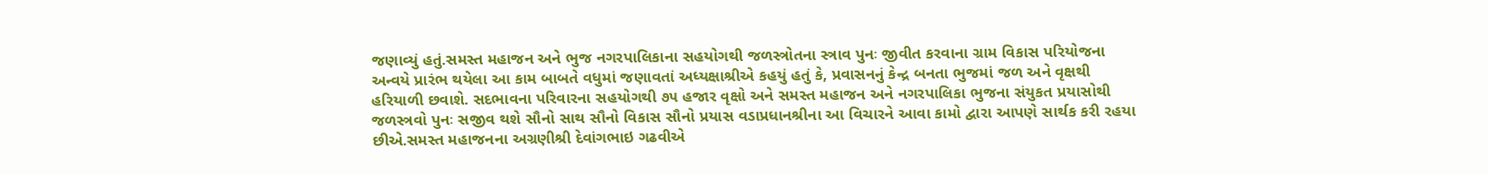જણાવ્યું હતું.સમસ્ત મહાજન અને ભુજ નગરપાલિકાના સહયોગથી જળસ્ત્રોતના સ્ત્રાવ પુનઃ જીવીત કરવાના ગ્રામ વિકાસ પરિયોજના અન્વયે પ્રારંભ થયેલા આ કામ બાબતે વધુમાં જણાવતાં અધ્યક્ષાશ્રીએ કહયું હતું કે, પ્રવાસનનું કેન્દ્ર બનતા ભુજમાં જળ અને વૃક્ષથી હરિયાળી છવાશે. સદભાવના પરિવારના સહયોગથી ૭૫ હજાર વૃક્ષો અને સમસ્ત મહાજન અને નગરપાલિકા ભુજના સંયુકત પ્રયાસોથી જળસ્ત્રવો પુનઃ સજીવ થશે સૌનો સાથ સૌનો વિકાસ સૌનો પ્રયાસ વડાપ્રધાનશ્રીના આ વિચારને આવા કામો દ્વારા આપણે સાર્થક કરી રહયા છીએ.સમસ્ત મહાજનના અગ્રણીશ્રી દેવાંગભાઇ ગઢવીએ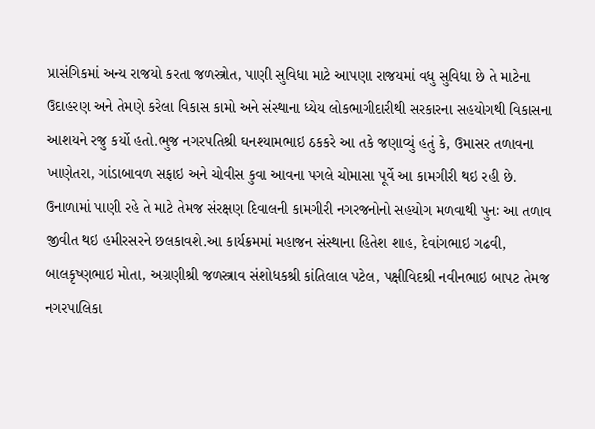પ્રાસંગિકમાં અન્ય રાજયો કરતા જળસ્ત્રોત, પાણી સુવિધા માટે આપણા રાજયમાં વધુ સુવિધા છે તે માટેના ઉદાહરણ અને તેમણે કરેલા વિકાસ કામો અને સંસ્થાના ધ્યેય લોકભાગીદારીથી સરકારના સહયોગથી વિકાસના આશયને રજુ કર્યો હતો.ભુજ નગરપતિશ્રી ઘનશ્યામભાઇ ઠકકરે આ તકે જણાવ્યું હતું કે, ઉમાસર તળાવના ખાણેતરા, ગાંડાબાવળ સફાઇ અને ચોવીસ કુવા આવના પગલે ચોમાસા પૂર્વે આ કામગીરી થઇ રહી છે. ઉનાળામાં પાણી રહે તે માટે તેમજ સંરક્ષણ દિવાલની કામગીરી નગરજનોનો સહયોગ મળવાથી પુનઃ આ તળાવ જીવીત થઇ હમીરસરને છલકાવશે.આ કાર્યક્રમમાં મહાજન સંસ્થાના હિતેશ શાહ, દેવાંગભાઇ ગઢવી, બાલકૃષ્ણભાઇ મોતા, અગ્રણીશ્રી જળસ્ત્રાવ સંશોધકશ્રી કાંતિલાલ પટેલ, પક્ષીવિદશ્રી નવીનભાઇ બાપટ તેમજ નગરપાલિકા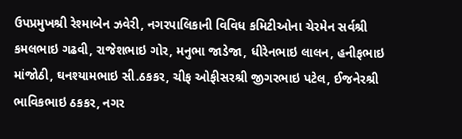ઉપપ્રમુખશ્રી રેશ્માબેન ઝવેરી, નગરપાલિકાની વિવિધ કમિટીઓના ચેરમેન સર્વશ્રી કમલભાઇ ગઢવી, રાજેશભાઇ ગોર, મનુભા જાડેજા, ધીરેનભાઇ લાલન, હનીફભાઇ માંજોઠી, ઘનશ્યામભાઇ સી.ઠકકર, ચીફ ઓફીસરશ્રી જીગરભાઇ પટેલ, ઈજનેરશ્રી ભાવિકભાઇ ઠકકર, નગર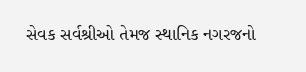સેવક સર્વશ્રીઓ તેમજ સ્થાનિક નગરજનો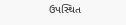ઉપસ્થિત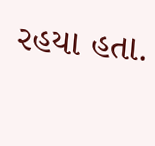રહયા હતા.